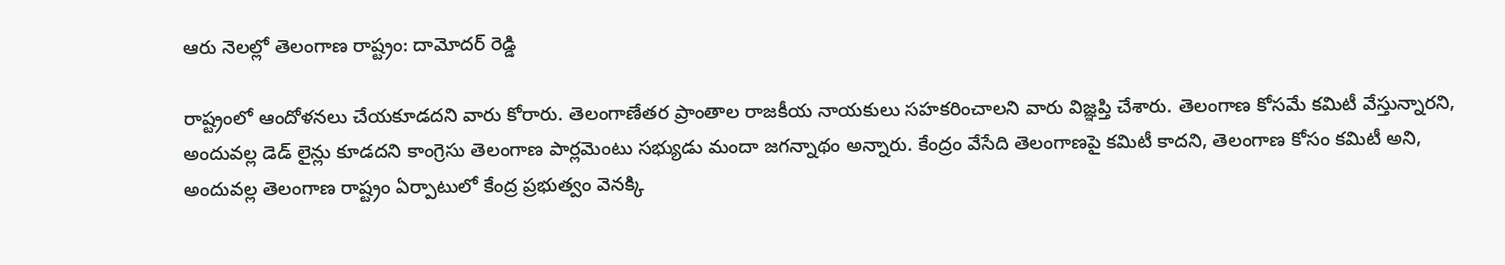ఆరు నెలల్లో తెలంగాణ రాష్ట్రం: దామోదర్ రెడ్డి

రాష్ట్రంలో ఆందోళనలు చేయకూడదని వారు కోరారు. తెలంగాణేతర ప్రాంతాల రాజకీయ నాయకులు సహకరించాలని వారు విజ్ఞప్తి చేశారు. తెలంగాణ కోసమే కమిటీ వేస్తున్నారని, అందువల్ల డెడ్ లైన్లు కూడదని కాంగ్రెసు తెలంగాణ పార్లమెంటు సభ్యుడు మందా జగన్నాథం అన్నారు. కేంద్రం వేసేది తెలంగాణపై కమిటీ కాదని, తెలంగాణ కోసం కమిటీ అని, అందువల్ల తెలంగాణ రాష్ట్రం ఏర్పాటులో కేంద్ర ప్రభుత్వం వెనక్కి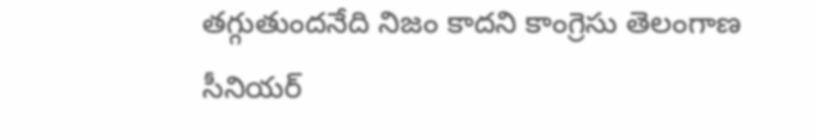తగ్గుతుందనేది నిజం కాదని కాంగ్రెసు తెలంగాణ సీనియర్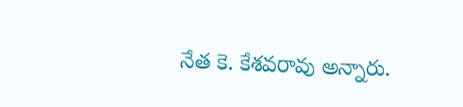నేత కె. కేశవరావు అన్నారు.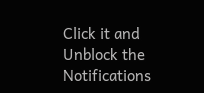Click it and Unblock the Notifications